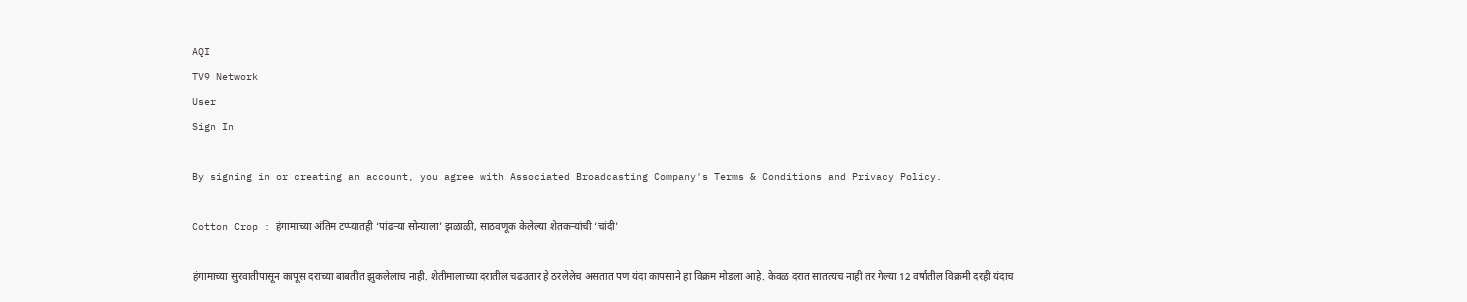AQI
TV9 Network
User
Sign In

By signing in or creating an account, you agree with Associated Broadcasting Company's Terms & Conditions and Privacy Policy.

Cotton Crop : हंगामाच्या अंतिम टप्प्यातही ‘पांढऱ्या सोन्याला’ झळाळी, साठवणूक केलेल्या शेतकऱ्यांची ‘चांदी’

हंगामाच्या सुरवातीपासून कापूस दराच्या बाबतीत झुकलेलाच नाही. शेतीमालाच्या दरातील चढउतार हे ठरलेलेच असतात पण यंदा कापसाने हा विक्रम मोडला आहे. केवळ दरात सातत्यच नाही तर गेल्या 12 वर्षातील विक्रमी दरही यंदाच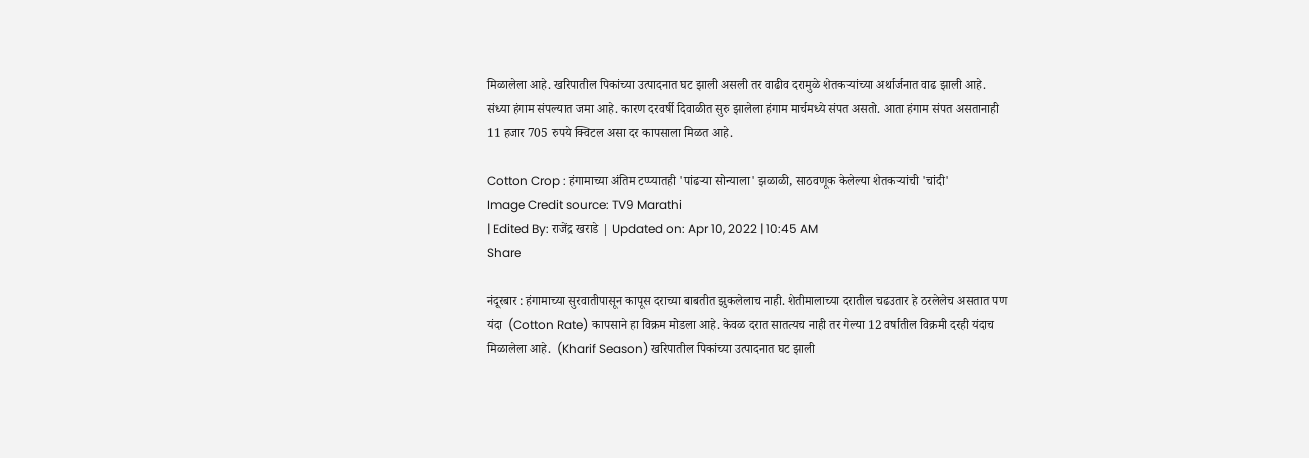मिळालेला आहे. खरिपातील पिकांच्या उत्पादनात घट झाली असली तर वाढीव दरामुळे शेतकऱ्यांच्या अर्थार्जनात वाढ झाली आहे. संध्या हंगाम संपल्यात जमा आहे. कारण दरवर्षी दिवाळीत सुरु झालेला हंगाम मार्चमध्ये संपत असतो. आता हंगाम संपत असतानाही 11 हजार 705 रुपये क्विटल असा दर कापसाला मिळत आहे.

Cotton Crop : हंगामाच्या अंतिम टप्प्यातही 'पांढऱ्या सोन्याला' झळाळी, साठवणूक केलेल्या शेतकऱ्यांची 'चांदी'
Image Credit source: TV9 Marathi
| Edited By: राजेंद्र खराडे | Updated on: Apr 10, 2022 | 10:45 AM
Share

नंदूरबार : हंगामाच्या सुरवातीपासून कापूस दराच्या बाबतीत झुकलेलाच नाही. शेतीमालाच्या दरातील चढउतार हे ठरलेलेच असतात पण यंदा  (Cotton Rate) कापसाने हा विक्रम मोडला आहे. केवळ दरात सातत्यच नाही तर गेल्या 12 वर्षातील विक्रमी दरही यंदाच मिळालेला आहे.  (Kharif Season) खरिपातील पिकांच्या उत्पादनात घट झाली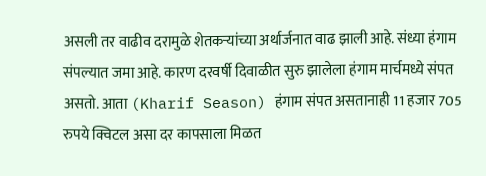असली तर वाढीव दरामुळे शेतकऱ्यांच्या अर्थार्जनात वाढ झाली आहे. संध्या हंगाम संपल्यात जमा आहे. कारण दरवर्षी दिवाळीत सुरु झालेला हंगाम मार्चमध्ये संपत असतो. आता (Kharif Season) हंगाम संपत असतानाही 11 हजार 705 रुपये क्विटल असा दर कापसाला मिळत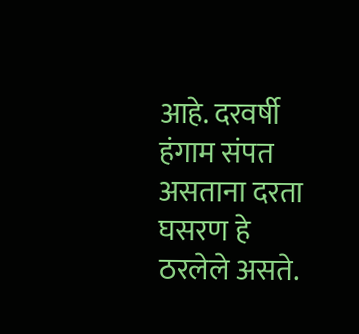आहे. दरवर्षी हंगाम संपत असताना दरता घसरण हे ठरलेले असते.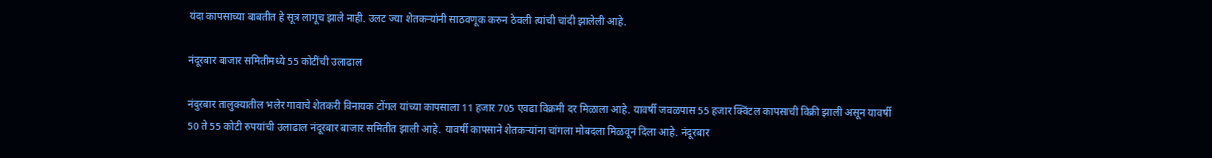यंदा कापसाच्या बाबतीत हे सूत्र लागूच झाले नाही. उलट ज्या शेतकऱ्यांनी साठवणूक करुन ठेवली त्यांची चांदी झालेली आहे.

नंदूरबार बाजार समितीमध्ये 55 कोटींची उलाढाल

नंदुरबार तालुक्यातील भलेर गावाचे शेतकरी विनायक टोंगल यांच्या कापसाला 11 हजार 705 एवढा विक्रमी दर मिळाला आहे. यावर्षी जवळपास 55 हजार क्विंटल कापसाची विक्री झाली असून यावर्षी 50 ते 55 कोटी रुपयांची उलाढाल नंदूरबार बाजार समितीत झाली आहे. यावर्षी कापसाने शेतकऱ्यांना चांगला मोबदला मिळवून दिला आहे. नंदूरबार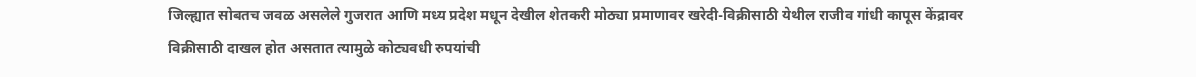जिल्ह्यात सोबतच जवळ असलेले गुजरात आणि मध्य प्रदेश मधून देखील शेतकरी मोठ्या प्रमाणावर खरेदी-विक्रीसाठी येथील राजीव गांधी कापूस केंद्रावर विक्रीसाठी दाखल होत असतात त्यामुळे कोट्यवधी रुपयांची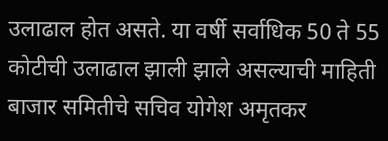उलाढाल होत असते. या वर्षी सर्वाधिक 50 ते 55 कोटीची उलाढाल झाली झाले असल्याची माहिती बाजार समितीचे सचिव योगेश अमृतकर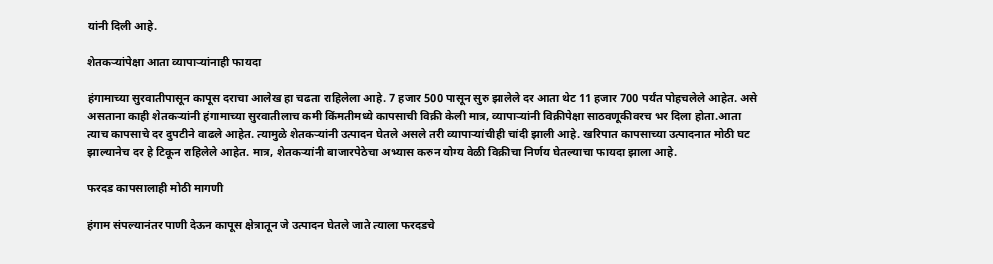यांनी दिली आहे.

शेतकऱ्यांपेक्षा आता व्यापाऱ्यांनाही फायदा

हंगामाच्या सुरवातीपासून कापूस दराचा आलेख हा चढता राहिलेला आहे. 7 हजार 500 पासून सुरु झालेले दर आता थेट 11 हजार 700 पर्यंत पोहचलेले आहेत. असे असताना काही शेतकऱ्यांनी हंगामाच्या सुरवातीलाच कमी किंमतीमध्ये कापसाची विक्री केली मात्र, व्यापाऱ्यांनी विक्रीपेक्षा साठवणूकीवरच भर दिला होता.आता त्याच कापसाचे दर दुपटीने वाढले आहेत. त्यामुळे शेतकऱ्यांनी उत्पादन घेतले असले तरी व्यापाऱ्यांचीही चांदी झाली आहे. खरिपात कापसाच्या उत्पादनात मोठी घट झाल्यानेच दर हे टिकून राहिलेले आहेत. मात्र, शेतकऱ्यांनी बाजारपेठेचा अभ्यास करुन योग्य वेळी विक्रीचा निर्णय घेतल्याचा फायदा झाला आहे.

फरदड कापसालाही मोठी मागणी

हंगाम संपल्यानंतर पाणी देऊन कापूस क्षेत्रातून जे उत्पादन घेतले जाते त्याला फरदडचे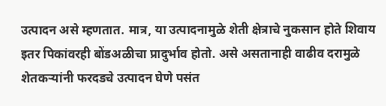उत्पादन असे म्हणतात. मात्र, या उत्पादनामुळे शेती क्षेत्राचे नुकसान होते शिवाय इतर पिकांवरही बोंडअळीचा प्रादुर्भाव होतो. असे असतानाही वाढीव दरामुळे शेतकऱ्यांनी फरदडचे उत्पादन घेणे पसंत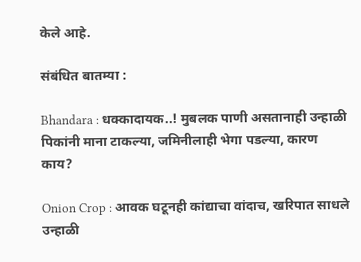केले आहे.

संबंधित बातम्या :

Bhandara : धक्कादायक..! मुबलक पाणी असतानाही उन्हाळी पिकांनी माना टाकल्या, जमिनीलाही भेगा पडल्या, कारण काय?

Onion Crop : आवक घटूनही कांद्याचा वांदाच, खरिपात साधले उन्हाळी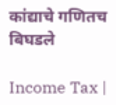कांद्याचे गणितच बिघडले

Income Tax |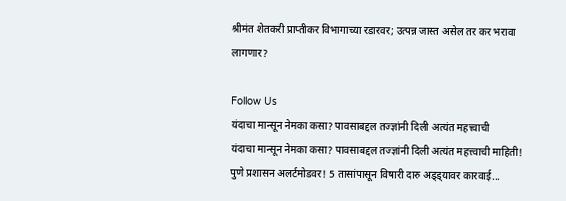श्रीमंत शेतकरी प्राप्तीकर विभागाच्या रडारवर; उत्पन्न जास्त असेल तर कर भरावा लागणार?

Follow Us
यंदाचा मान्सून नेमका कसा? पावसाबद्दल तज्ज्ञांनी दिली अत्यंत महत्त्वाची
यंदाचा मान्सून नेमका कसा? पावसाबद्दल तज्ज्ञांनी दिली अत्यंत महत्त्वाची माहिती!
पुणे प्रशासन अलर्टमोडवर! 5 तासांपासून विषारी दारु अड्ड्यावर कारवाई...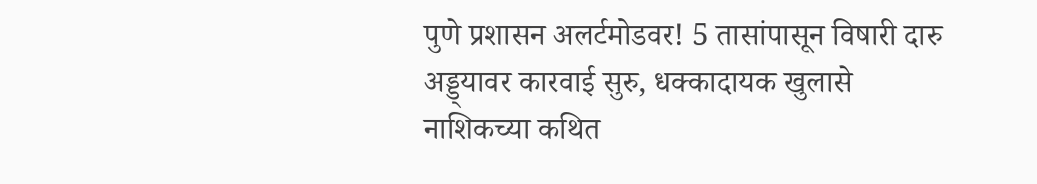पुणे प्रशासन अलर्टमोडवर! 5 तासांपासून विषारी दारु अड्ड्यावर कारवाई सुरु, धक्कादायक खुलासे
नाशिकच्या कथित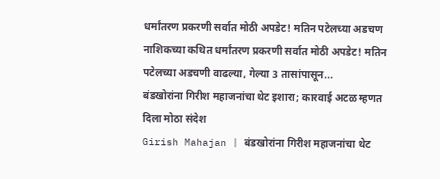धर्मांतरण प्रकरणी सर्वात मोठी अपडेट! मतिन पटेलच्या अडचण
नाशिकच्या कथित धर्मांतरण प्रकरणी सर्वात मोठी अपडेट! मतिन पटेलच्या अडचणी वाढल्या, गेल्या 3 तासांपासून...
बंडखोरांना गिरीश महाजनांचा थेट इशारा; कारवाई अटळ म्हणत दिला मोठा संदेश
Girish Mahajan | बंडखोरांना गिरीश महाजनांचा थेट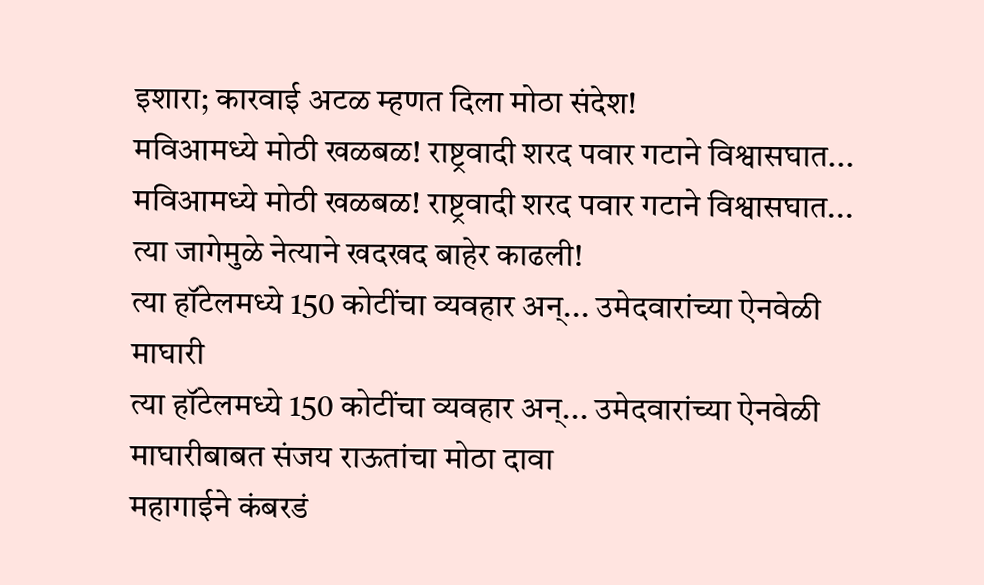इशारा; कारवाई अटळ म्हणत दिला मोठा संदेश!
मविआमध्ये मोठी खळबळ! राष्ट्रवादी शरद पवार गटाने विश्वासघात...
मविआमध्ये मोठी खळबळ! राष्ट्रवादी शरद पवार गटाने विश्वासघात... त्या जागेमुळे नेत्याने खदखद बाहेर काढली!
त्या हॉटेलमध्ये 150 कोटींचा व्यवहार अन्... उमेदवारांच्या ऐनवेळी माघारी
त्या हॉटेलमध्ये 150 कोटींचा व्यवहार अन्... उमेदवारांच्या ऐनवेळी माघारीबाबत संजय राऊतांचा मोठा दावा
महागाईने कंबरडं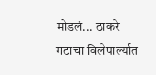मोडलं... ठाकरे गटाचा विलेपार्ल्यात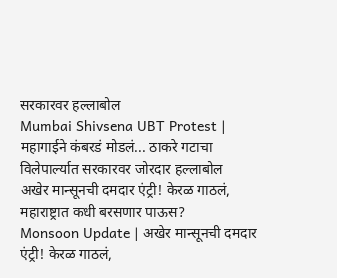सरकारवर हल्लाबोल
Mumbai Shivsena UBT Protest | महागाईने कंबरडं मोडलं... ठाकरे गटाचा विलेपार्ल्यात सरकारवर जोरदार हल्लाबोल
अखेर मान्सूनची दमदार एंट्री! केरळ गाठलं, महाराष्ट्रात कधी बरसणार पाऊस?
Monsoon Update | अखेर मान्सूनची दमदार एंट्री! केरळ गाठलं,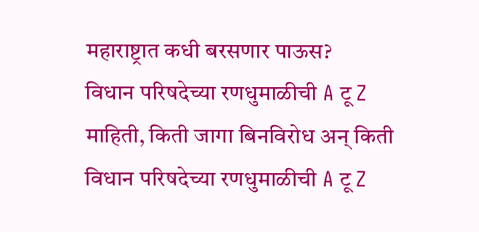महाराष्ट्रात कधी बरसणार पाऊस?
विधान परिषदेच्या रणधुमाळीची A टू Z माहिती, किती जागा बिनविरोध अन् किती
विधान परिषदेच्या रणधुमाळीची A टू Z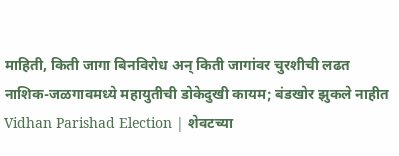माहिती, किती जागा बिनविरोध अन् किती जागांवर चुरशीची लढत
नाशिक-जळगावमध्ये महायुतीची डोकेदुखी कायम; बंडखोर झुकले नाहीत
Vidhan Parishad Election | शेवटच्या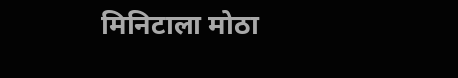मिनिटाला मोठा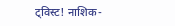ट्विस्ट! नाशिक-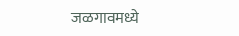जळगावमध्ये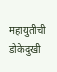महायुतीची डोकेदुखी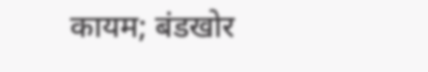कायम; बंडखोर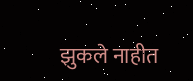झुकले नाहीत